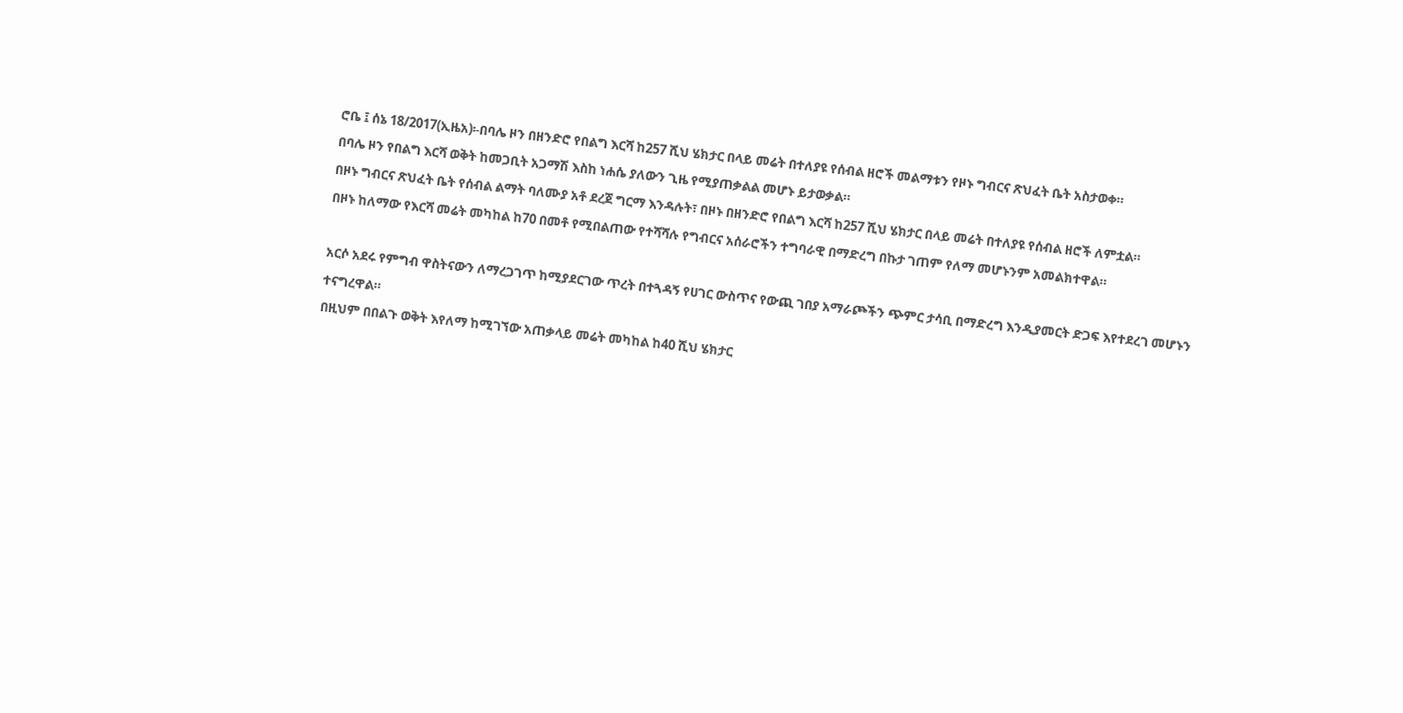ሮቤ ፤ ሰኔ 18/2017(ኢዜአ)፡-በባሌ ዞን በዘንድሮ የበልግ እርሻ ከ257 ሺህ ሄክታር በላይ መሬት በተለያዩ የሰብል ዘሮች መልማቱን የዞኑ ግብርና ጽህፈት ቤት አስታወቀ።
በባሌ ዞን የበልግ እርሻ ወቅት ከመጋቢት አጋማሽ እስከ ነሐሴ ያለውን ጊዜ የሚያጠቃልል መሆኑ ይታወቃል።
በዞኑ ግብርና ጽህፈት ቤት የሰብል ልማት ባለሙያ አቶ ደረጀ ግርማ እንዳሉት፣ በዞኑ በዘንድሮ የበልግ እርሻ ከ257 ሺህ ሄክታር በላይ መሬት በተለያዩ የሰብል ዘሮች ለምቷል።
በዞኑ ከለማው የእርሻ መሬት መካከል ከ70 በመቶ የሚበልጠው የተሻሻሉ የግብርና አሰራሮችን ተግባራዊ በማድረግ በኩታ ገጠም የለማ መሆኑንም አመልክተዋል።

አርሶ አደሩ የምግብ ዋስትናውን ለማረጋገጥ ከሚያደርገው ጥረት በተጓዳኝ የሀገር ውስጥና የውጪ ገበያ አማራጮችን ጭምር ታሳቢ በማድረግ እንዲያመርት ድጋፍ እየተደረገ መሆኑን ተናግረዋል።
በዚህም በበልጉ ወቅት እየለማ ከሚገኘው አጠቃላይ መሬት መካከል ከ40 ሺህ ሄክታር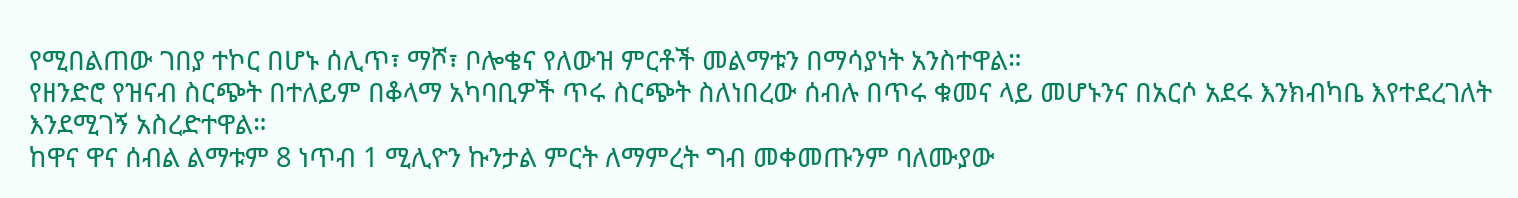የሚበልጠው ገበያ ተኮር በሆኑ ሰሊጥ፣ ማሾ፣ ቦሎቄና የለውዝ ምርቶች መልማቱን በማሳያነት አንስተዋል።
የዘንድሮ የዝናብ ስርጭት በተለይም በቆላማ አካባቢዎች ጥሩ ስርጭት ስለነበረው ሰብሉ በጥሩ ቁመና ላይ መሆኑንና በአርሶ አደሩ እንክብካቤ እየተደረገለት እንደሚገኝ አስረድተዋል።
ከዋና ዋና ሰብል ልማቱም 8 ነጥብ 1 ሚሊዮን ኩንታል ምርት ለማምረት ግብ መቀመጡንም ባለሙያው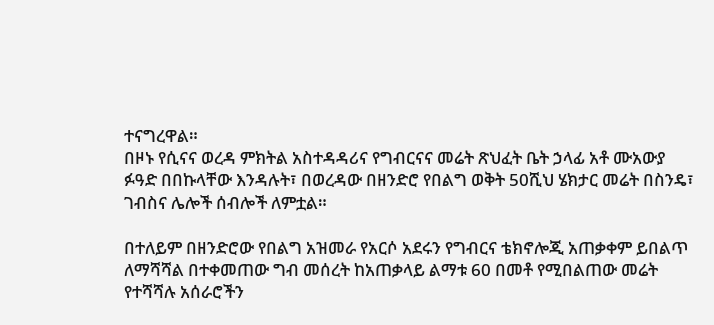ተናግረዋል።
በዞኑ የሲናና ወረዳ ምክትል አስተዳዳሪና የግብርናና መሬት ጽህፈት ቤት ኃላፊ አቶ ሙአውያ ፉዓድ በበኩላቸው እንዳሉት፣ በወረዳው በዘንድሮ የበልግ ወቅት 50ሺህ ሄክታር መሬት በስንዴ፣ ገብስና ሌሎች ሰብሎች ለምቷል።

በተለይም በዘንድሮው የበልግ አዝመራ የአርሶ አደሩን የግብርና ቴክኖሎጂ አጠቃቀም ይበልጥ ለማሻሻል በተቀመጠው ግብ መሰረት ከአጠቃላይ ልማቱ 60 በመቶ የሚበልጠው መሬት የተሻሻሉ አሰራሮችን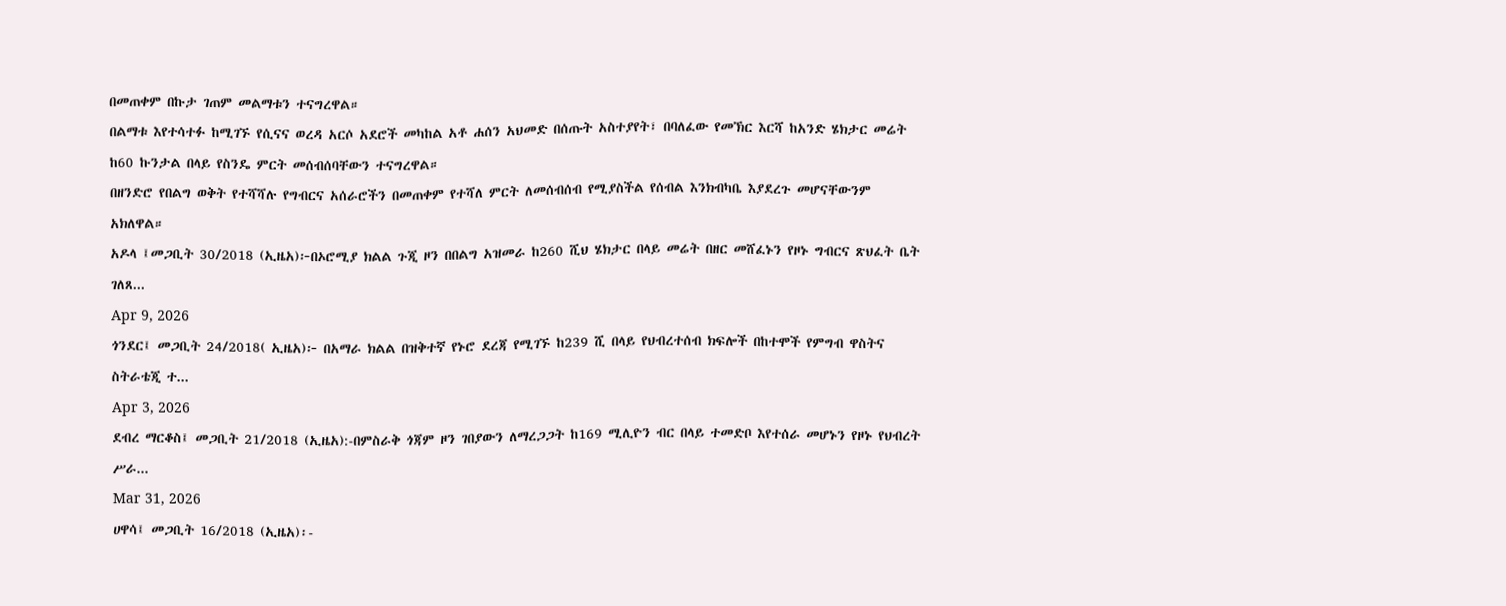በመጠቀም በኩታ ገጠም መልማቱን ተናግረዋል።
በልማቱ እየተሳተፉ ከሚገኙ የሲናና ወረዳ አርሶ አደሮች መካከል አቶ ሐሰን አህመድ በሰጡት አስተያየት፣ በባለፈው የመኽር እርሻ ከአንድ ሄክታር መሬት ከ60 ኩንታል በላይ የስንዴ ምርት መሰብሰባቸውን ተናግረዋል።
በዘንድሮ የበልግ ወቅት የተሻሻሉ የግብርና አሰራሮችን በመጠቀም የተሻለ ምርት ለመሰብሰብ የሚያስችል የሰብል እንክብካቤ እያደረጉ መሆናቸውንም አክለዋል።
አዶላ ፤መጋቢት 30/2018 (ኢዜአ)፦በኦሮሚያ ክልል ጉጂ ዞን በበልግ አዝመራ ከ260 ሺህ ሄክታር በላይ መሬት በዘር መሸፈኑን የዞኑ ግብርና ጽህፈት ቤት ገለጸ...
Apr 9, 2026
ጎንደር፤ መጋቢት 24/2018( ኢዜአ)፦ በአማራ ክልል በዝቅተኛ የኑሮ ደረጃ የሚገኙ ከ239 ሺ በላይ የህብረተሰብ ክፍሎች በከተሞች የምግብ ዋስትና ስትራቴጂ ተ...
Apr 3, 2026
ደብረ ማርቆስ፤ መጋቢት 21/2018 (ኢዜአ):-በምስራቅ ጎጃም ዞን ገበያውን ለማረጋጋት ከ169 ሚሊዮን ብር በላይ ተመድቦ እየተሰራ መሆኑን የዞኑ የህብረት ሥራ...
Mar 31, 2026
ሀዋሳ፤ መጋቢት 16/2018 (ኢዜአ)፡-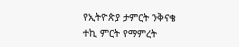የኢትዮጵያ ታምርት ንቅናቄ ተኪ ምርት የማምረት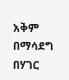አቅም በማሳደግ በሃገር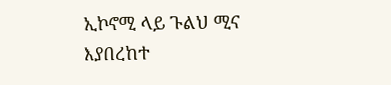ኢኮኖሚ ላይ ጉልህ ሚና እያበረከተ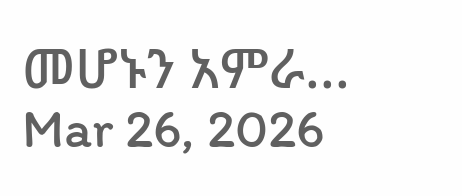መሆኑን አምራ...
Mar 26, 2026